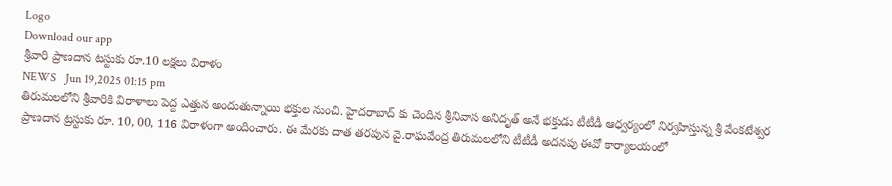Logo
Download our app
శ్రీ‌వారి ప్రాణ‌దాన ట‌స్టుకు రూ.10 లక్షలు విరాళం
NEWS   Jun 19,2025 01:15 pm
తిరుమ‌ల‌లోని శ్రీవారికి విరాళాలు పెద్ద ఎత్తున అందుతున్నాయి భ‌క్తుల నుంచి. హైద‌రాబాద్ కు చెందిన శ్రీ‌నివాస అనిదృత్ అనే భ‌క్తుడు టీటీడీ ఆధ్వ‌ర్యంలో నిర్వ‌హిస్తున్న శ్రీ వేంక‌టేశ్వ‌ర ప్రాణ‌దాన ట్ర‌స్టుకు రూ. 10, 00, 116 విరాళంగా అందించారు. ఈ మేర‌కు దాత తరపున వై.రాఘవేంద్ర తిరుమలలోని టీటీడీ అదనపు ఈవో కార్యాలయంలో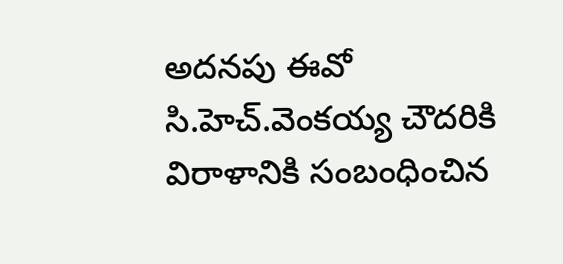అదనపు ఈవో సి.హెచ్.వెంకయ్య చౌదరికి విరాళానికి సంబంధించిన‌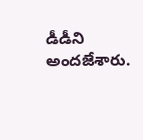డీడీని అందజేశారు.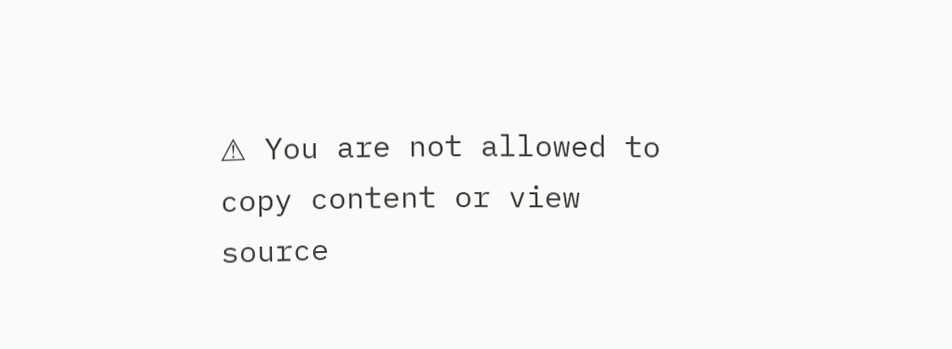⚠ You are not allowed to copy content or view source